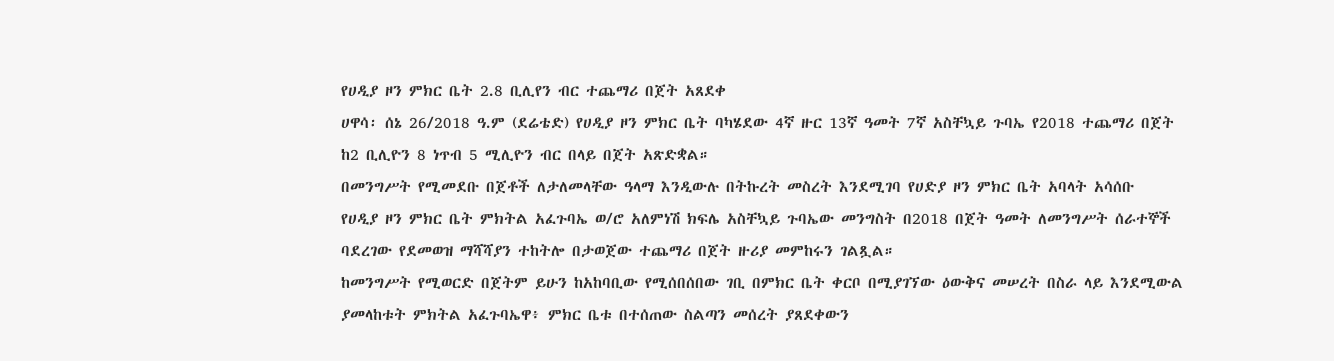የሀዲያ ዞን ምክር ቤት 2.8 ቢሊየን ብር ተጨማሪ በጀት አጸደቀ
ሀዋሳ፡ ሰኔ 26/2018 ዓ.ም (ደሬቴድ) የሀዲያ ዞን ምክር ቤት ባካሄደው 4ኛ ዙር 13ኛ ዓመት 7ኛ አስቸኳይ ጉባኤ የ2018 ተጨማሪ በጀት ከ2 ቢሊዮን 8 ነጥብ 5 ሚሊዮን ብር በላይ በጀት አጽድቋል።
በመንግሥት የሚመደቡ በጀቶች ለታለመላቸው ዓላማ እንዲውሉ በትኩረት መስረት እንደሚገባ የሀድያ ዞን ምክር ቤት አባላት አሳሰቡ
የሀዲያ ዞን ምክር ቤት ምክትል አፈጉባኤ ወ/ሮ አለምነሽ ክፍሌ አስቸኳይ ጉባኤው መንግስት በ2018 በጀት ዓመት ለመንግሥት ሰራተኞች ባደረገው የደመወዝ ማሻሻያን ተከትሎ በታወጀው ተጨማሪ በጀት ዙሪያ መምከሩን ገልጿል።
ከመንግሥት የሚወርድ በጀትም ይሁን ከአከባቢው የሚሰበሰበው ገቢ በምክር ቤት ቀርቦ በሚያገኘው ዕውቅና መሠረት በስራ ላይ እንደሚውል ያመላከቱት ምክትል አፈጉባኤዋ፥ ምክር ቤቱ በተሰጠው ስልጣን መሰረት ያጸደቀውን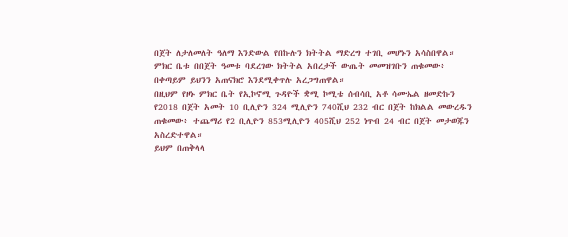በጀት ለታለመለት ዓለማ እንድውል የበኩሉን ክትትል ማድረግ ተገቢ መሆኑን አሳስበዋል።
ምክር ቤቱ በበጀት ዓመቱ ባደረገው ክትትል አበረታች ውጤት መመዝገቡን ጠቁመው፥ በቀጣይም ይህንን አጠናክሮ እንደሚቀጥሉ አረጋግጠዋል።
በዚህም የዞኑ ምክር ቤት የኢኮኖሚ ጉዳዮች ቋሚ ኮሚቴ ሰብሳቢ አቶ ሳሙኤል ዘመድኩን የ2018 በጀት አመት 10 ቢሊዮን 324 ሚሊዮን 740ሺህ 232 ብር በጀት ከክልል መውረዱን ጠቁመው፥ ተጨማሪ የ2 ቢሊዮን 853ሚሊዮን 405ሺህ 252 ነጥብ 24 ብር በጀት መታወጁን አስረድተዋል።
ይህም በጠቅላላ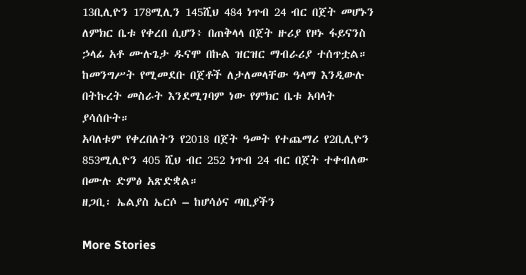13ቢሊዮን 178ሚሊን 145ሺህ 484 ነጥብ 24 ብር በጀት መሆኑን ለምክር ቤቱ የቀረበ ሲሆን፥ በጠቅላላ በጀት ዙሪያ የዞኑ ፋይናንስ ኃላፊ አቶ ሙሉጌታ ዱናሞ በኩል ዝርዝር ማብራሪያ ተሰጥቷል።
ከመንግሥት የሚመደቡ በጀቶች ለታለመላቸው ዓላማ እንዲውሉ በትኩረት መስራት እንደሚገባም ነው የምክር ቤቱ አባላት ያሳሰቡት።
አባለቱም የቀረበለትን የ2018 በጀት ዓመት የተጨማሪ የ2ቢሊዮን 853ሚሊዮን 405 ሺህ ብር 252 ነጥብ 24 ብር በጀት ተቀብለው በሙሉ ድምፅ አጽድቋል።
ዘጋቢ፡ ኤልያስ ኤርሶ – ከሆሳዕና ጣቢያችን

More Stories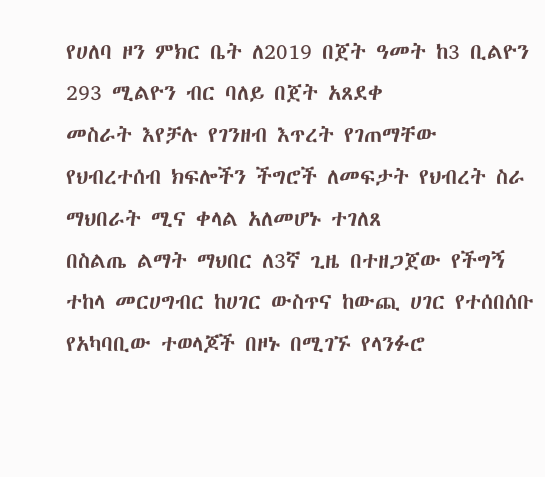የሀለባ ዞን ምክር ቤት ለ2019 በጀት ዓመት ከ3 ቢልዮን 293 ሚልዮን ብር ባለይ በጀት አጸደቀ
መስራት እየቻሉ የገንዘብ እጥረት የገጠማቸው የህብረተሰብ ክፍሎችን ችግሮች ለመፍታት የህብረት ስራ ማህበራት ሚና ቀላል አለመሆኑ ተገለጸ
በስልጤ ልማት ማህበር ለ3ኛ ጊዜ በተዘጋጀው የችግኝ ተከላ መርሀግብር ከሀገር ውስጥና ከውጪ ሀገር የተሰበሰቡ የአካባቢው ተወላጆች በዞኑ በሚገኙ የላንፉሮ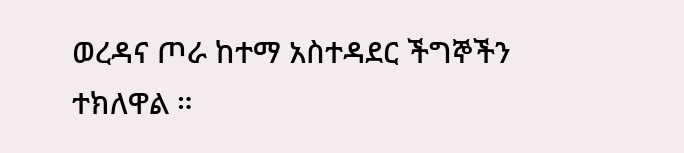ወረዳና ጦራ ከተማ አስተዳደር ችግኞችን ተክለዋል ።